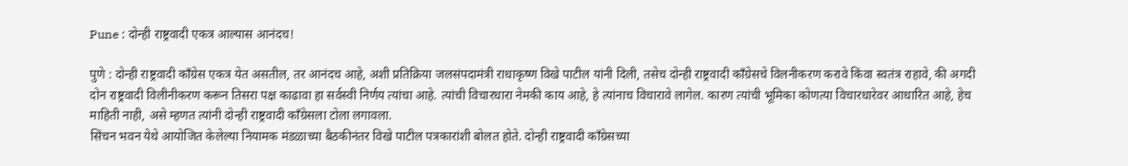Pune : दोन्ही राष्ट्रवादी एकत्र आल्यास आनंदच!

पुणे : दोन्ही राष्ट्रवादी काँग्रेस एकत्र येत असतील, तर आनंदच आहे, अशी प्रतिक्रिया जलसंपदामंत्री राधाकृष्ण विखे पाटील यांनी दिली, तसेच दोन्ही राष्ट्रवादी काँग्रेसचे विलनीकरण करावे किंवा स्वतंत्र राहावे, की अगदी दोन राष्ट्रवादी विलीनीकरण करून तिसरा पक्ष काढावा हा सर्वस्वी निर्णय त्यांचा आहे. त्यांची विचारधारा नेमकी काय आहे, हे त्यांनाच विचारावे लागेल. कारण त्यांची भूमिका कोणत्या विचारधारेवर आधारित आहे, हेच माहिती नाही, असे म्हणत त्यांनी दोन्ही राष्ट्रवादी काँग्रेसला टोला लगावला.
सिंचन भवन येथे आयोजित केलेल्या नियामक मंडळाच्या बैठकीनंतर विखे पाटील पत्रकारांशी बोलत होते. दोन्ही राष्ट्रवादी काँग्रेसच्या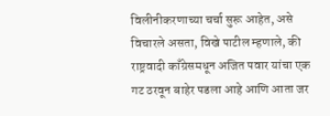विलीनीकरणाच्या चर्चा सुरू आहेत, असे विचारले असता, विखे पाटील म्हणाले, की राष्ट्रवादी काँग्रेसमधून अजित पवार यांचा एक गट ठरवून बाहेर पडला आहे आणि आता जर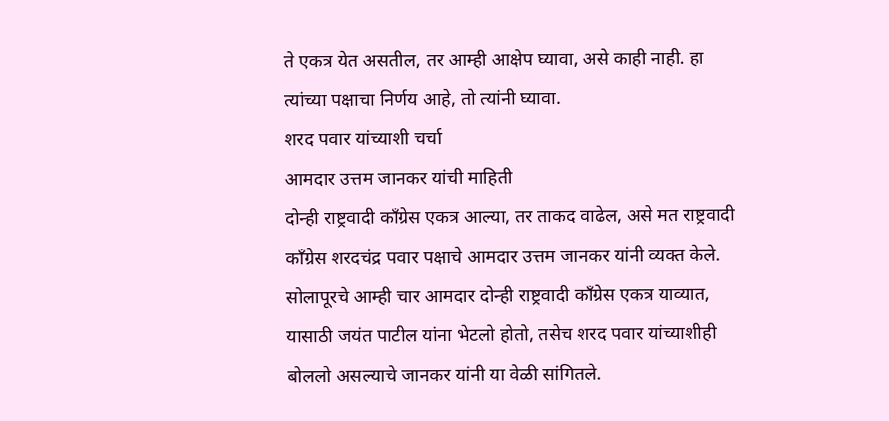ते एकत्र येत असतील, तर आम्ही आक्षेप घ्यावा, असे काही नाही. हा त्यांच्या पक्षाचा निर्णय आहे, तो त्यांनी घ्यावा.
शरद पवार यांच्याशी चर्चा
आमदार उत्तम जानकर यांची माहिती
दोन्ही राष्ट्रवादी काँग्रेस एकत्र आल्या, तर ताकद वाढेल, असे मत राष्ट्रवादी काँग्रेस शरदचंद्र पवार पक्षाचे आमदार उत्तम जानकर यांनी व्यक्त केले. सोलापूरचे आम्ही चार आमदार दोन्ही राष्ट्रवादी काँग्रेस एकत्र याव्यात, यासाठी जयंत पाटील यांना भेटलो होतो, तसेच शरद पवार यांच्याशीही बोललो असल्याचे जानकर यांनी या वेळी सांगितले.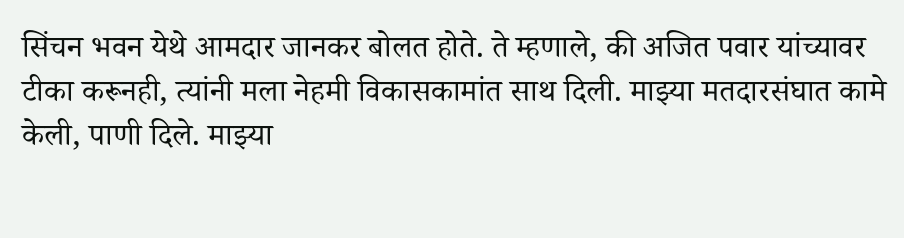सिंचन भवन येथे आमदार जानकर बोलत होते. ते म्हणाले, की अजित पवार यांच्यावर टीका करूनही, त्यांनी मला नेहमी विकासकामांत साथ दिली. माझ्या मतदारसंघात कामे केली, पाणी दिले. माझ्या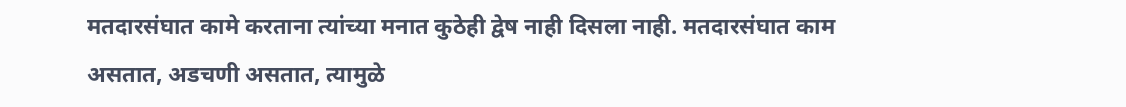मतदारसंघात कामे करताना त्यांच्या मनात कुठेही द्वेष नाही दिसला नाही. मतदारसंघात काम असतात, अडचणी असतात, त्यामुळे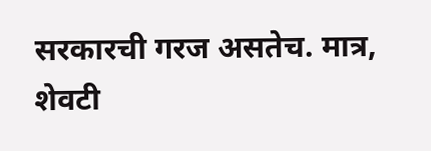सरकारची गरज असतेच. मात्र, शेवटी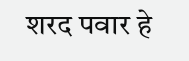शरद पवार हे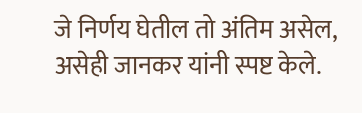जे निर्णय घेतील तो अंतिम असेल, असेही जानकर यांनी स्पष्ट केले.